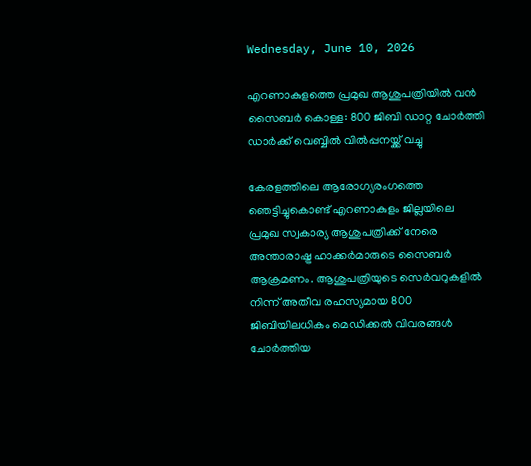Wednesday, June 10, 2026

എറണാകുളത്തെ പ്രമുഖ ആശുപത്രിയിൽ വൻ സൈബർ കൊള്ള: 800 ജിബി ഡാറ്റ ചോർത്തി ഡാർക്ക് വെബ്ബിൽ വിൽപ്പനയ്ക്ക് വച്ചു

കേരളത്തിലെ ആരോഗ്യരംഗത്തെ ഞെട്ടിച്ചുകൊണ്ട് എറണാകുളം ജില്ലയിലെ പ്രമുഖ സ്വകാര്യ ആശുപത്രിക്ക് നേരെ അന്താരാഷ്ട്ര ഹാക്കർമാരുടെ സൈബർ ആക്രമണം. ആശുപത്രിയുടെ സെർവറുകളിൽ നിന്ന് അതീവ രഹസ്യമായ 800 ജിബിയിലധികം മെഡിക്കൽ വിവരങ്ങൾ ചോർത്തിയ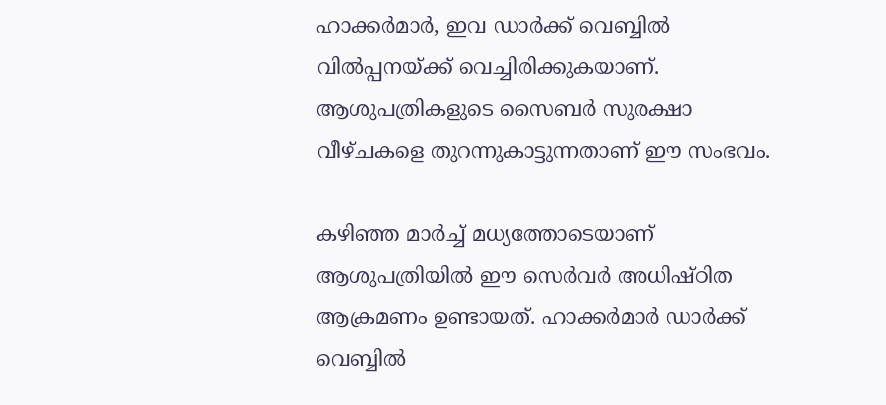ഹാക്കർമാർ, ഇവ ഡാർക്ക് വെബ്ബിൽ വിൽപ്പനയ്ക്ക് വെച്ചിരിക്കുകയാണ്. ആശുപത്രികളുടെ സൈബർ സുരക്ഷാ വീഴ്ചകളെ തുറന്നുകാട്ടുന്നതാണ് ഈ സംഭവം.

കഴിഞ്ഞ മാർച്ച് മധ്യത്തോടെയാണ് ആശുപത്രിയിൽ ഈ സെർവർ അധിഷ്ഠിത ആക്രമണം ഉണ്ടായത്. ഹാക്കർമാർ ഡാർക്ക് വെബ്ബിൽ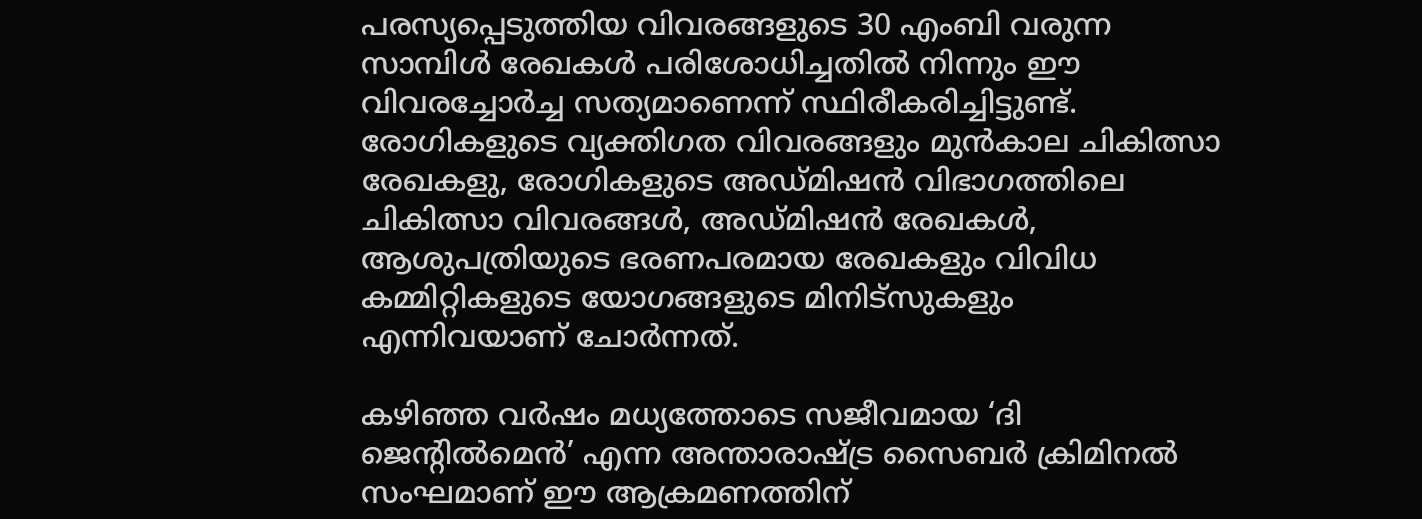പരസ്യപ്പെടുത്തിയ വിവരങ്ങളുടെ 30 എംബി വരുന്ന സാമ്പിൾ രേഖകൾ പരിശോധിച്ചതിൽ നിന്നും ഈ വിവരച്ചോർച്ച സത്യമാണെന്ന് സ്ഥിരീകരിച്ചിട്ടുണ്ട്. രോഗികളുടെ വ്യക്തിഗത വിവരങ്ങളും മുൻകാല ചികിത്സാ രേഖകളു, രോഗികളുടെ അഡ്മിഷൻ വിഭാഗത്തിലെ ചികിത്സാ വിവരങ്ങൾ, അഡ്മിഷൻ രേഖകൾ, ആശുപത്രിയുടെ ഭരണപരമായ രേഖകളും വിവിധ കമ്മിറ്റികളുടെ യോഗങ്ങളുടെ മിനിട്സുകളും എന്നിവയാണ് ചോർന്നത്.

കഴിഞ്ഞ വർഷം മധ്യത്തോടെ സജീവമായ ‘ദി ജെന്റിൽമെൻ’ എന്ന അന്താരാഷ്ട്ര സൈബർ ക്രിമിനൽ സംഘമാണ് ഈ ആക്രമണത്തിന്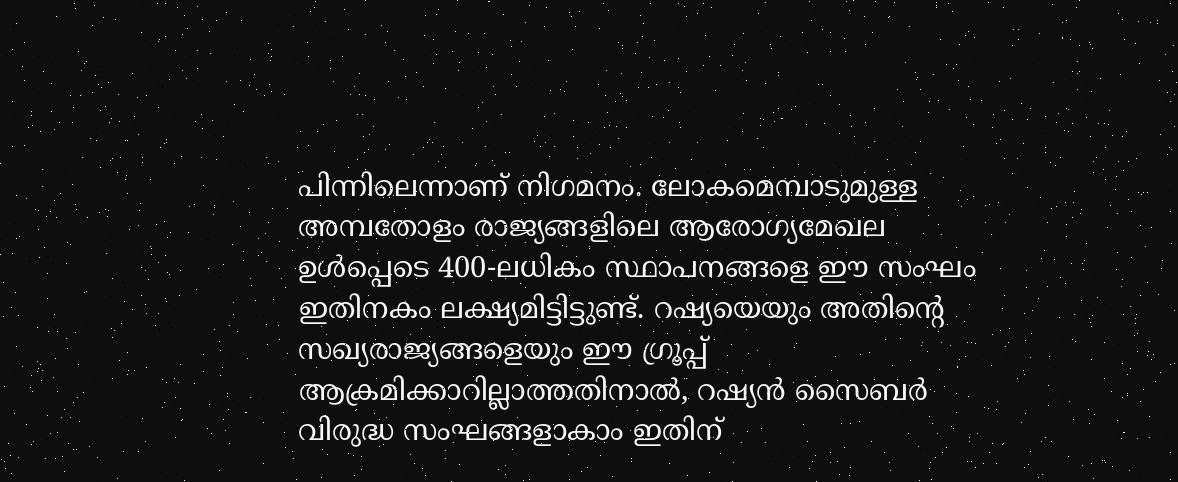പിന്നിലെന്നാണ് നിഗമനം. ലോകമെമ്പാടുമുള്ള അമ്പതോളം രാജ്യങ്ങളിലെ ആരോഗ്യമേഖല ഉൾപ്പെടെ 400-ലധികം സ്ഥാപനങ്ങളെ ഈ സംഘം ഇതിനകം ലക്ഷ്യമിട്ടിട്ടുണ്ട്. റഷ്യയെയും അതിന്റെ സഖ്യരാജ്യങ്ങളെയും ഈ ഗ്രൂപ്പ് ആക്രമിക്കാറില്ലാത്തതിനാൽ, റഷ്യൻ സൈബർ വിരുദ്ധ സംഘങ്ങളാകാം ഇതിന്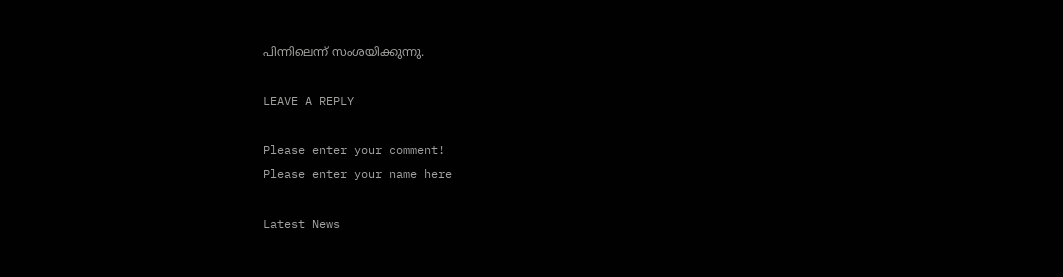പിന്നിലെന്ന് സംശയിക്കുന്നു.

LEAVE A REPLY

Please enter your comment!
Please enter your name here

Latest News